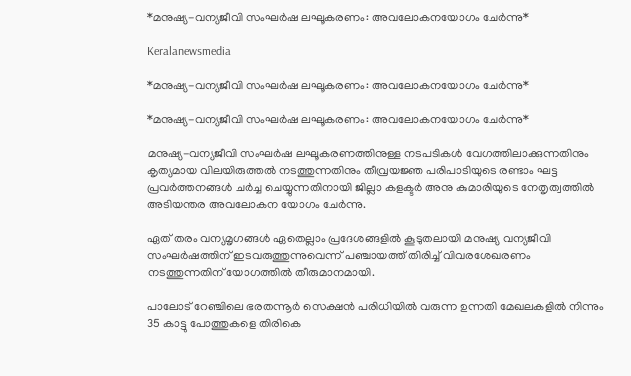*മനുഷ്യ-വന്യജീവി സംഘർഷ ലഘൂകരണം: അവലോകനയോഗം ചേർന്നു*

Keralanewsmedia

*മനുഷ്യ-വന്യജീവി സംഘർഷ ലഘൂകരണം: അവലോകനയോഗം ചേർന്നു*

*മനുഷ്യ-വന്യജീവി സംഘർഷ ലഘൂകരണം: അവലോകനയോഗം ചേർന്നു*

മനുഷ്യ-വന്യജീവി സംഘർഷ ലഘൂകരണത്തിനുള്ള നടപടികൾ വേഗത്തിലാക്കുന്നതിനും കൃത്യമായ വിലയിരുത്തൽ നടത്തുന്നതിനും തീവ്രയജ്ഞ പരിപാടിയുടെ രണ്ടാം ഘട്ട പ്രവർത്തനങ്ങൾ ചർച്ച ചെയ്യുന്നതിനായി ജില്ലാ കളക്ടർ അനു കുമാരിയുടെ നേതൃത്വത്തിൽ അടിയന്തര അവലോകന യോഗം ചേർന്നു.

ഏത് തരം വന്യമൃഗങ്ങൾ ഏതെല്ലാം പ്രദേശങ്ങളിൽ കൂടുതലായി മനുഷ്യ വന്യജീവി സംഘർഷത്തിന് ഇടവരുത്തുന്നുവെന്ന് പഞ്ചായത്ത് തിരിച്ച് വിവരശേഖരണം നടത്തുന്നതിന് യോഗത്തിൽ തീരുമാനമായി.

പാലോട് റേഞ്ചിലെ ഭരതന്നൂർ സെക്ഷൻ പരിധിയിൽ വരുന്ന ഉന്നതി മേഖലകളിൽ നിന്നും 35 കാട്ടു പോത്തുകളെ തിരികെ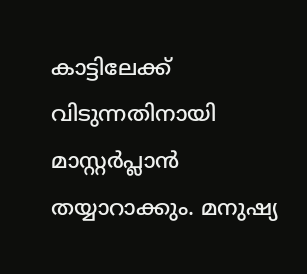കാട്ടിലേക്ക് വിടുന്നതിനായി മാസ്റ്റർപ്ലാൻ തയ്യാറാക്കും. മനുഷ്യ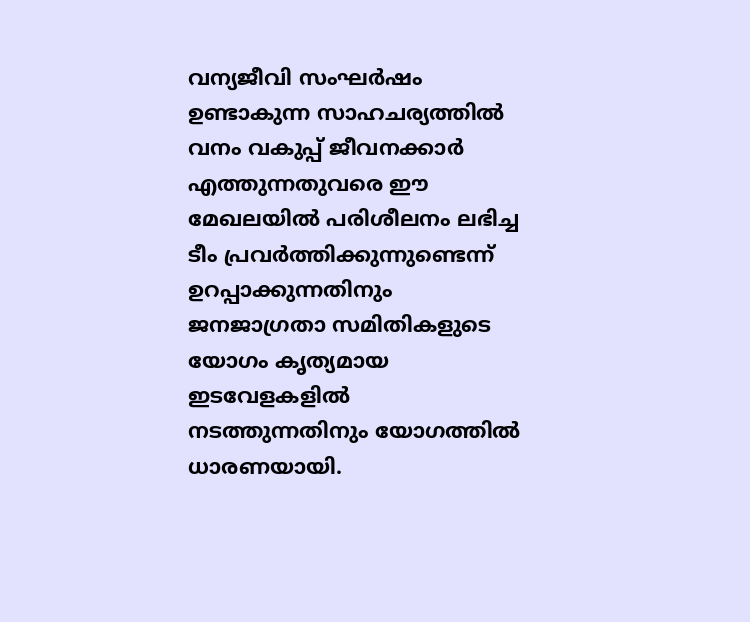വന്യജീവി സംഘർഷം ഉണ്ടാകുന്ന സാഹചര്യത്തിൽ വനം വകുപ്പ് ജീവനക്കാർ എത്തുന്നതുവരെ ഈ മേഖലയിൽ പരിശീലനം ലഭിച്ച ടീം പ്രവർത്തിക്കുന്നുണ്ടെന്ന് ഉറപ്പാക്കുന്നതിനും ജനജാഗ്രതാ സമിതികളുടെ യോഗം കൃത്യമായ ഇടവേളകളിൽ നടത്തുന്നതിനും യോഗത്തിൽ ധാരണയായി.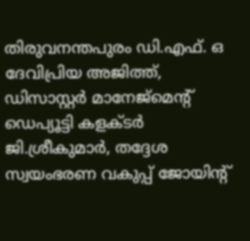തിരുവനന്തപുരം ഡി.എഫ്. ഒ ദേവിപ്രിയ അജിത്ത്, ഡിസാസ്റ്റർ മാനേജ്മെൻ്റ് ഡെപ്യൂട്ടി കളക്ടർ ജി.ശ്രീകുമാർ, തദ്ദേശ സ്വയംഭരണ വകുപ്പ് ജോയിന്റ്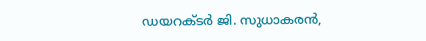ഡയറക്ടർ ജി. സുധാകരൻ,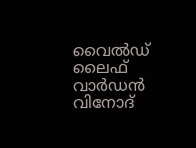വൈൽഡ് ലൈഫ് വാർഡൻ വിനോദ്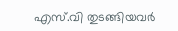എസ്.വി തുടങ്ങിയവർ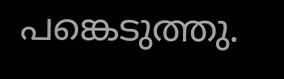പങ്കെടുത്തു.